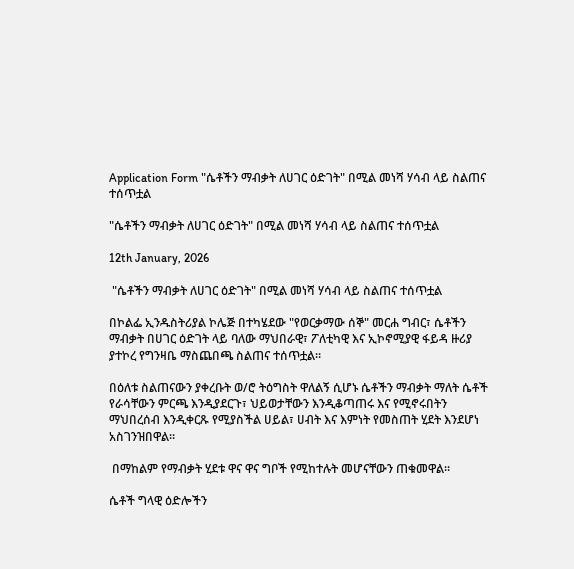Application Form "ሴቶችን ማብቃት ለሀገር ዕድገት" በሚል መነሻ ሃሳብ ላይ ስልጠና ተሰጥቷል

"ሴቶችን ማብቃት ለሀገር ዕድገት" በሚል መነሻ ሃሳብ ላይ ስልጠና ተሰጥቷል

12th January, 2026

 "ሴቶችን ማብቃት ለሀገር ዕድገት" በሚል መነሻ ሃሳብ ላይ ስልጠና ተሰጥቷል

በኮልፌ ኢንዱስትሪያል ኮሌጅ በተካሄደው "የወርቃማው ሰኞ" መርሐ ግብር፣ ሴቶችን ማብቃት በሀገር ዕድገት ላይ ባለው ማህበራዊ፣ ፖለቲካዊ እና ኢኮኖሚያዊ ፋይዳ ዙሪያ ያተኮረ የግንዛቤ ማስጨበጫ ስልጠና ተሰጥቷል።

በዕለቱ ስልጠናውን ያቀረቡት ወ/ሮ ትዕግስት ዋለልኝ ሲሆኑ ሴቶችን ማብቃት ማለት ሴቶች የራሳቸውን ምርጫ እንዲያደርጉ፣ ህይወታቸውን እንዲቆጣጠሩ እና የሚኖሩበትን ማህበረሰብ እንዲቀርጹ የሚያስችል ሀይል፣ ሀብት እና እምነት የመስጠት ሂደት እንደሆነ አስገንዝበዋል።

 በማከልም የማብቃት ሂደቱ ዋና ዋና ግቦች የሚከተሉት መሆናቸውን ጠቁመዋል፡፡

ሴቶች ግላዊ ዕድሎችን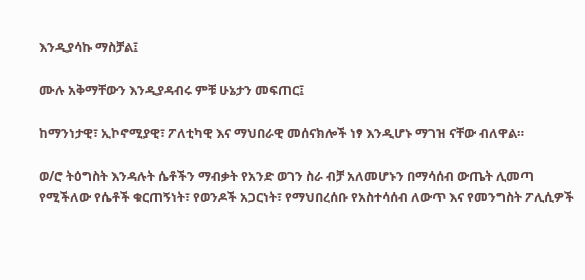እንዲያሳኩ ማስቻል፤

ሙሉ አቅማቸውን እንዲያዳብሩ ምቹ ሁኔታን መፍጠር፤

ከማንነታዊ፣ ኢኮኖሚያዊ፣ ፖለቲካዊ እና ማህበራዊ መሰናክሎች ነፃ እንዲሆኑ ማገዝ ናቸው ብለዋል።

ወ/ሮ ትዕግስት እንዳሉት ሴቶችን ማብቃት የአንድ ወገን ስራ ብቻ አለመሆኑን በማሳሰብ ውጤት ሊመጣ የሚችለው የሴቶች ቁርጠኝነት፣ የወንዶች አጋርነት፣ የማህበረሰቡ የአስተሳሰብ ለውጥ እና የመንግስት ፖሊሲዎች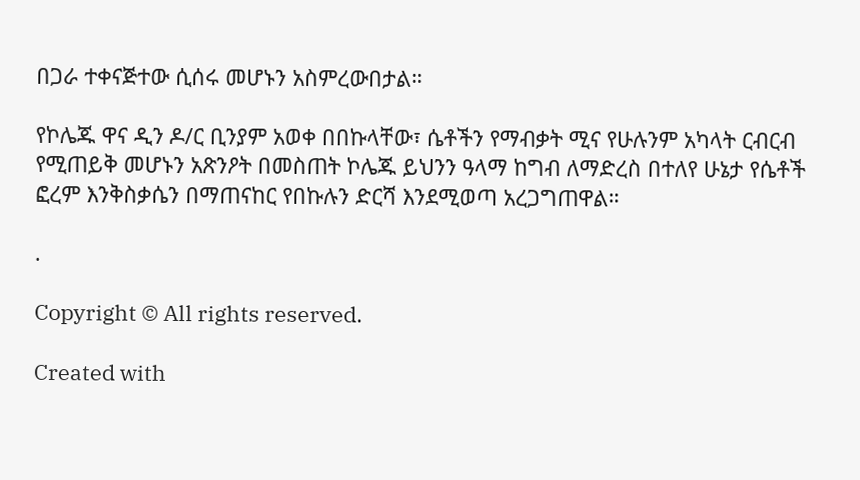በጋራ ተቀናጅተው ሲሰሩ መሆኑን አስምረውበታል።

የኮሌጁ ዋና ዲን ዶ/ር ቢንያም አወቀ በበኩላቸው፣ ሴቶችን የማብቃት ሚና የሁሉንም አካላት ርብርብ የሚጠይቅ መሆኑን አጽንዖት በመስጠት ኮሌጁ ይህንን ዓላማ ከግብ ለማድረስ በተለየ ሁኔታ የሴቶች ፎረም እንቅስቃሴን በማጠናከር የበኩሉን ድርሻ እንደሚወጣ አረጋግጠዋል።

.

Copyright © All rights reserved.

Created with